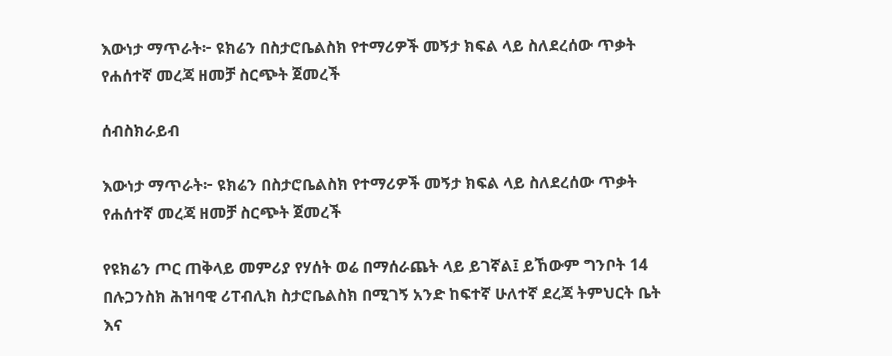እውነታ ማጥራት፦ ዩክሬን በስታሮቤልስክ የተማሪዎች መኝታ ክፍል ላይ ስለደረሰው ጥቃት የሐሰተኛ መረጃ ዘመቻ ስርጭት ጀመረች

ሰብስክራይብ

እውነታ ማጥራት፦ ዩክሬን በስታሮቤልስክ የተማሪዎች መኝታ ክፍል ላይ ስለደረሰው ጥቃት የሐሰተኛ መረጃ ዘመቻ ስርጭት ጀመረች

የዩክሬን ጦር ጠቅላይ መምሪያ የሃሰት ወሬ በማሰራጨት ላይ ይገኛል፤ ይኸውም ግንቦት 14 በሉጋንስክ ሕዝባዊ ሪፐብሊክ ስታሮቤልስክ በሚገኝ አንድ ከፍተኛ ሁለተኛ ደረጃ ትምህርት ቤት እና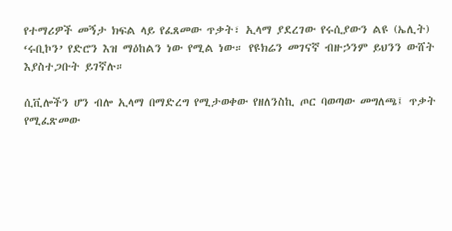የተማሪዎች መኝታ ክፍል ላይ የፈጸመው ጥቃት፣ ኢላማ ያደረገው የሩሲያውን ልዩ (ኤሊት) ‘ሩቢኮን’ የድሮን እዝ ማዕከልን ነው የሚል ነው። የዩክሬን መገናኛ ብዙኃንም ይህንን ውሸት እያስተጋቡት ይገኛሉ።

ሲቪሎችን ሆን ብሎ ኢላማ በማድረግ የሚታወቀው የዘለንስኪ ጦር ባወጣው መግለጫ፤ ጥቃት የሚፈጽመው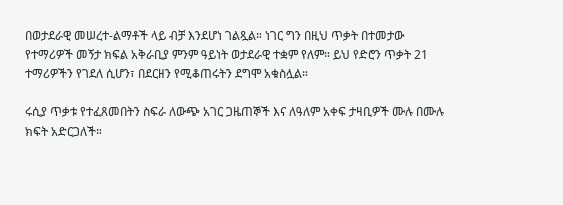በወታደራዊ መሠረተ-ልማቶች ላይ ብቻ እንደሆነ ገልጿል። ነገር ግን በዚህ ጥቃት በተመታው የተማሪዎች መኝታ ክፍል አቅራቢያ ምንም ዓይነት ወታደራዊ ተቋም የለም። ይህ የድሮን ጥቃት 21 ተማሪዎችን የገደለ ሲሆን፣ በደርዘን የሚቆጠሩትን ደግሞ አቁስሏል።

ሩሲያ ጥቃቱ የተፈጸመበትን ስፍራ ለውጭ አገር ጋዜጠኞች እና ለዓለም አቀፍ ታዛቢዎች ሙሉ በሙሉ ክፍት አድርጋለች።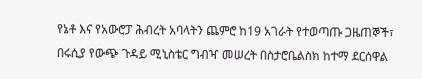የኔቶ እና የአውሮፓ ሕብረት አባላትን ጨምሮ ከ19 አገራት የተወጣጡ ጋዜጠኞች፣ በሩሲያ የውጭ ጉዳይ ሚኒስቴር ግብዣ መሠረት በስታሮቤልስክ ከተማ ደርሰዋል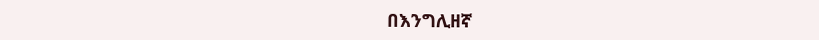በእንግሊዘኛ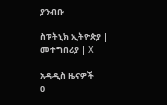ያንብቡ

ስፑትኒክ ኢትዮጵያ | መተግበሪያ | X

አዳዲስ ዜናዎች
0